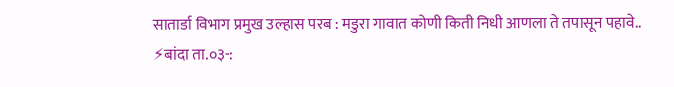सातार्डा विभाग प्रमुख उल्हास परब : मडुरा गावात कोणी किती निधी आणला ते तपासून पहावे..
⚡बांदा ता.०३-: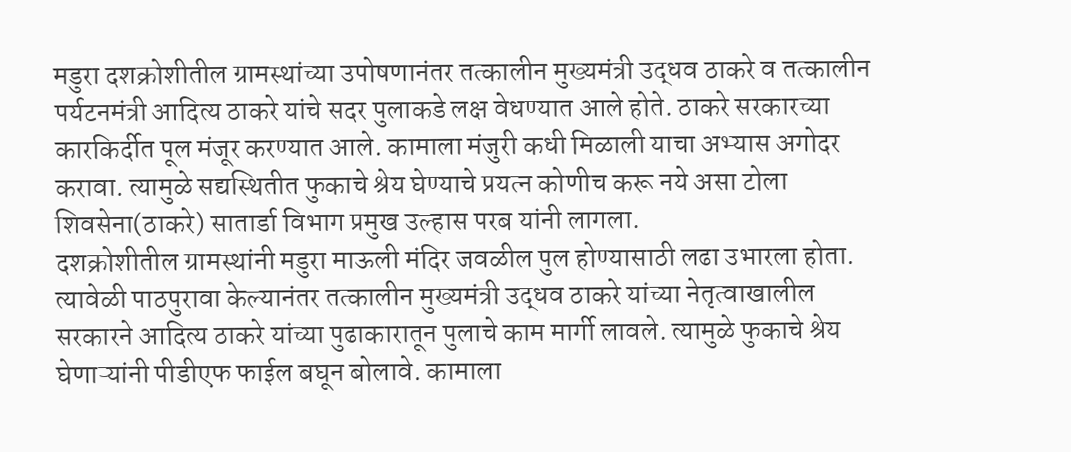मडुरा दशक्रोशीतील ग्रामस्थांच्या उपोषणानंतर तत्कालीन मुख्यमंत्री उद्धव ठाकरे व तत्कालीन पर्यटनमंत्री आदित्य ठाकरे यांचे सदर पुलाकडे लक्ष वेधण्यात आले होते. ठाकरे सरकारच्या कारकिर्दीत पूल मंजूर करण्यात आले. कामाला मंजुरी कधी मिळाली याचा अभ्यास अगोदर करावा. त्यामुळे सद्यस्थितीत फुकाचे श्रेय घेण्याचे प्रयत्न कोणीच करू नये असा टोला शिवसेना(ठाकरे) सातार्डा विभाग प्रमुख उल्हास परब यांनी लागला.
दशक्रोशीतील ग्रामस्थांनी मडुरा माऊली मंदिर जवळील पुल होण्यासाठी लढा उभारला होता. त्यावेळी पाठपुरावा केल्यानंतर तत्कालीन मुख्यमंत्री उद्धव ठाकरे यांच्या नेतृत्वाखालील सरकारने आदित्य ठाकरे यांच्या पुढाकारातून पुलाचे काम मार्गी लावले. त्यामुळे फुकाचे श्रेय घेणाऱ्यांनी पीडीएफ फाईल बघून बोलावे. कामाला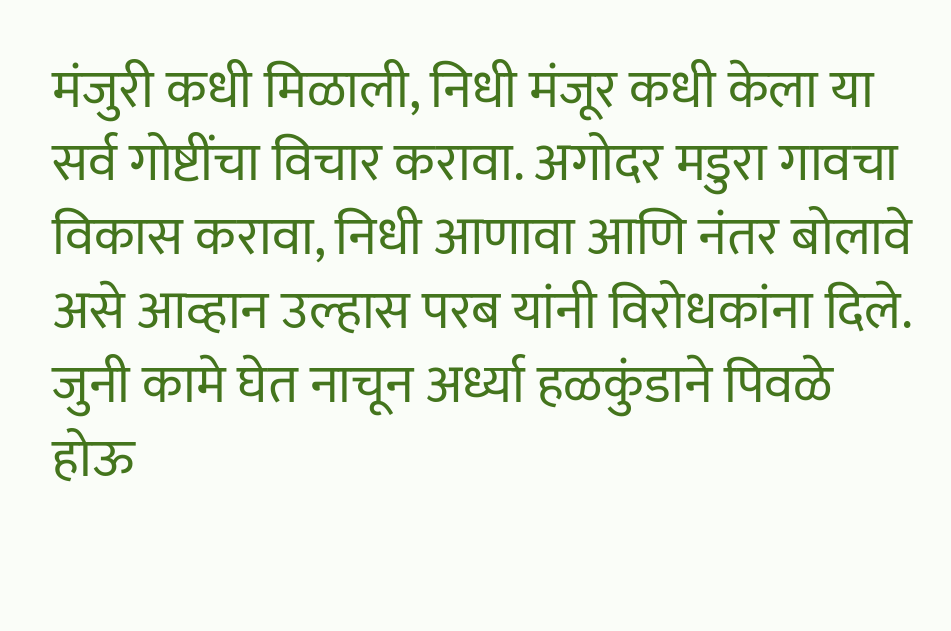मंजुरी कधी मिळाली, निधी मंजूर कधी केला या सर्व गोष्टींचा विचार करावा. अगोदर मडुरा गावचा विकास करावा, निधी आणावा आणि नंतर बोलावे असे आव्हान उल्हास परब यांनी विरोधकांना दिले.
जुनी कामे घेत नाचून अर्ध्या हळकुंडाने पिवळे होऊ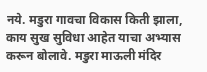नये. मडुरा गावचा विकास किती झाला, काय सुख सुविधा आहेत याचा अभ्यास करून बोलावे. मडुरा माऊली मंदिर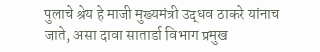पुलाचे श्रेय हे माजी मुख्यमंत्री उद्धव ठाकरे यांनाच जाते, असा दावा सातार्डा विभाग प्रमुख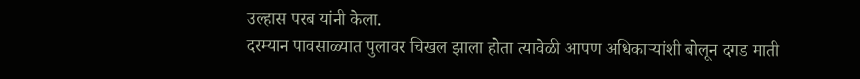उल्हास परब यांनी केला.
दरम्यान पावसाळ्यात पुलावर चिखल झाला होता त्यावेळी आपण अधिकाऱ्यांशी बोलून दगड माती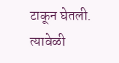टाकून घेतली. त्यावेळी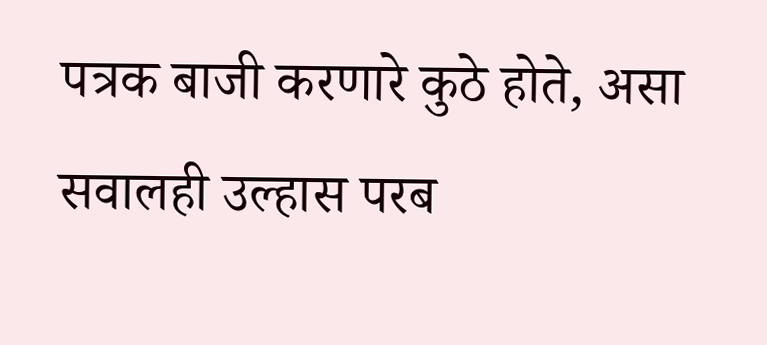पत्रक बाजी करणारे कुठे होते, असा सवालही उल्हास परब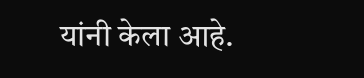यांनी केला आहे.